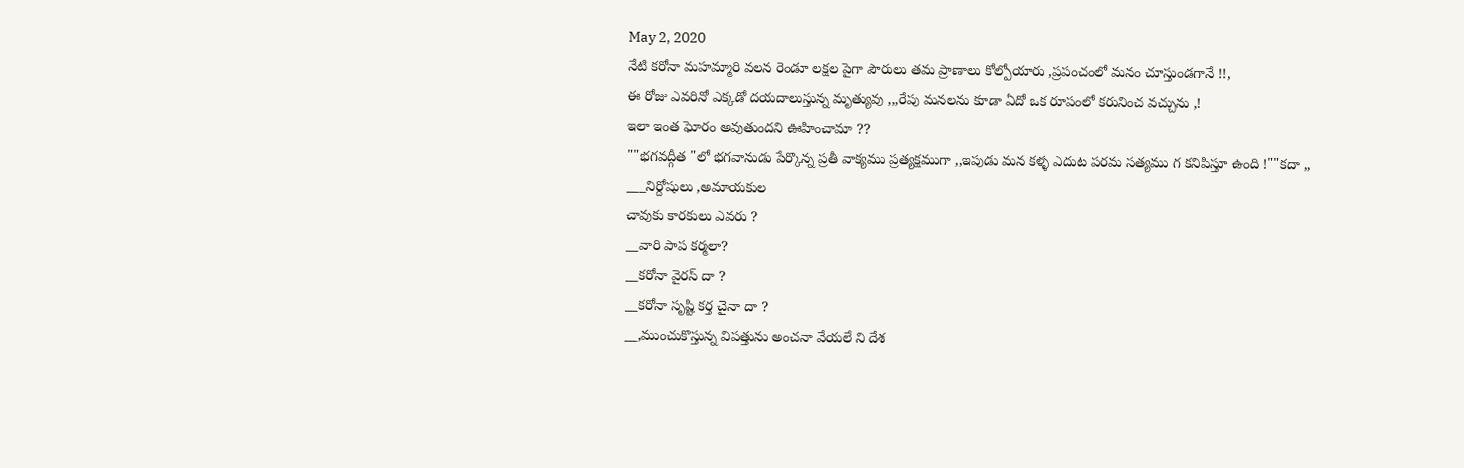May 2, 2020
నేటి కరోనా మహమ్మారి వలన రెండూ లక్షల పైగా పౌరులు తమ ప్రాణాలు కోల్పోయారు ,ప్రపంచంలో మనం చూస్తుండగానే !!,
ఈ రోజు ఎవరినో ఎక్కడో దయదాలుస్తున్న మృత్యువు ,,,రేపు మనలను కూడా ఏదో ఒక రూపంలో కరునించ వచ్చును ,!
ఇలా ఇంత ఘోరం అవుతుందని ఊహించామా ??
""భగవద్గీత "లో భగవానుడు పేర్కొన్న ప్రతీ వాక్యము ప్రత్యక్షముగా ,,ఇపుడు మన కళ్ళ ఎదుట పరమ సత్యము గ కనిపిస్తూ ఉంది !""కదా ,,
___నిర్దోషులు ,అమాయకుల
చావుకు కారకులు ఎవరు ?
__వారి పాప కర్మలా?
__కరోనా వైరస్ దా ?
__కరోనా సృష్టి కర్త చైనా దా ?
__,ముంచుకొస్తున్న విపత్తును అంచనా వేయలే ని దేశ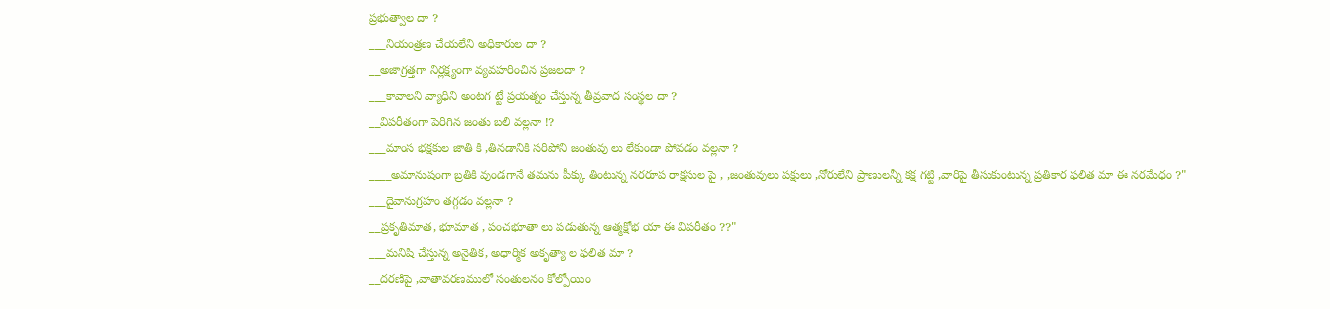ప్రభుత్వాల దా ?
___నియంత్రణ చేయలేని అధికారుల దా ?
__అజాగ్రత్తగా నిర్లక్ష్యంగా వ్యవహరించిన ప్రజలదా ?
___కావాలని వ్యాధిని అంటగ ట్టే ప్రయత్నం చేస్తున్న తీవ్రవాద సంస్థల దా ?
__విపరీతంగా పెరిగిన జంతు బలి వల్లనా !?
___మాంస భక్షకుల జాతి కి ,తినడానికి సరిపోని జంతువు లు లేకుండా పోవడం వల్లనా ?
____అమానుషంగా బ్రతికి వుండగానే తమను పీక్కు తింటున్న నరరూప రాక్షసుల పై , ,జంతువులు పక్షులు ,నోరులేని ప్రాణులన్నీ కక్ష గట్టి ,వారిపై తీసుకుంటున్న ప్రతికార ఫలిత మా ఈ నరమేధం ?"
___దైవానుగ్రహం తగ్గడం వల్లనా ?
__ప్రకృతిమాత, భూమాత , పంచభూతా లు పడుతున్న ఆత్మక్షోభ యా ఈ విపరీతం ??"
___మనిషి చేస్తున్న అనైతిక, అధార్మిక అకృత్యా ల ఫలిత మా ?
__దరణిపై ,వాతావరణములో సంతులనం కోల్పోయిం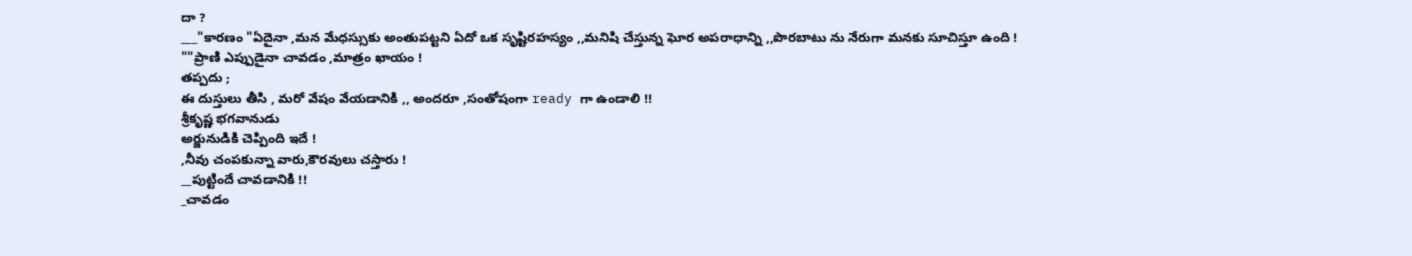దా ?
___"కారణం "ఏదైనా ,మన మేధస్సుకు అంతుపట్టని ఏదో ఒక సృష్టిరహస్యం ,,మనిషి చేస్తున్న ఘోర అపరాధాన్ని ,,పొరబాటు ను నేరుగా మనకు సూచిస్తూ ఉంది !
""ప్రాణి ఎప్పుడైనా చావడం ,మాత్రం ఖాయం !
తప్పదు ;
ఈ దుస్తులు తీసి , మరో వేషం వేయడానికి ,, అందరూ ,సంతోషంగా ready గా ఉండాలి !!
శ్రీకృష్ణ భగవానుడు
అర్జునుడికి చెప్పింది ఇదే !
,నీవు చంపకున్నా వారు,కౌరవులు చస్తారు !
__పుట్టిందే చావడానికి !!
_చావడం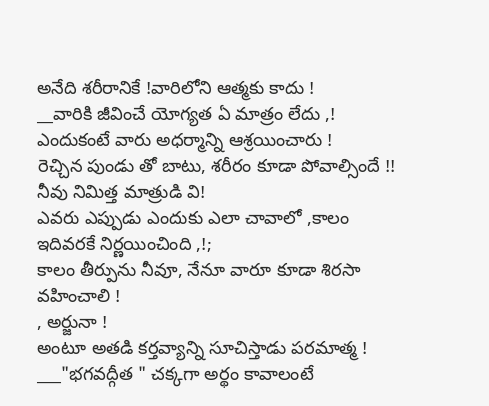అనేది శరీరానికే !వారిలోని ఆత్మకు కాదు !
__వారికి జీవించే యోగ్యత ఏ మాత్రం లేదు ,!
ఎందుకంటే వారు అధర్మాన్ని ఆశ్రయించారు !
రెచ్చిన పుండు తో బాటు, శరీరం కూడా పోవాల్సిందే !!
నీవు నిమిత్త మాత్రుడి వి!
ఎవరు ఎప్పుడు ఎందుకు ఎలా చావాలో ,కాలం ఇదివరకే నిర్ణయించింది ,!;
కాలం తీర్పును నీవూ, నేనూ వారూ కూడా శిరసా వహించాలి !
, అర్జునా !
అంటూ అతడి కర్తవ్యాన్ని సూచిస్తాడు పరమాత్మ !
___"భగవద్గీత " చక్కగా అర్థం కావాలంటే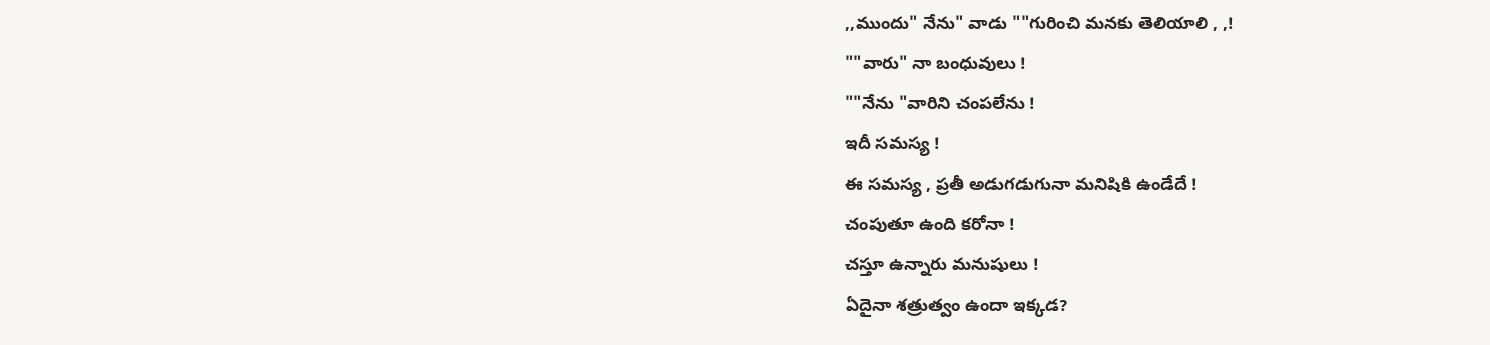,,ముందు" నేను" వాడు ""గురించి మనకు తెలియాలి , ,!
""వారు" నా బంధువులు !
""నేను "వారిని చంపలేను !
ఇదీ సమస్య !
ఈ సమస్య , ప్రతీ అడుగడుగునా మనిషికి ఉండేదే !
చంపుతూ ఉంది కరోనా !
చస్తూ ఉన్నారు మనుషులు !
ఏదైనా శత్రుత్వం ఉందా ఇక్కడ?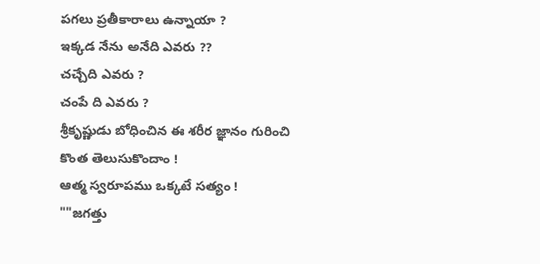పగలు ప్రతీకారాలు ఉన్నాయా ?
ఇక్కడ నేను అనేది ఎవరు ??
చచ్చేది ఎవరు ?
చంపే ది ఎవరు ?
శ్రీకృష్ణుడు బోధించిన ఈ శరీర జ్ఞానం గురించి కొంత తెలుసుకొందాం !
ఆత్మ స్వరూపము ఒక్కటే సత్యం !
""జగత్తు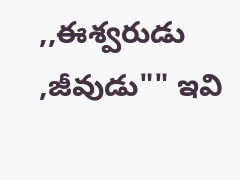,,ఈశ్వరుడు ,జీవుడు"" ఇవి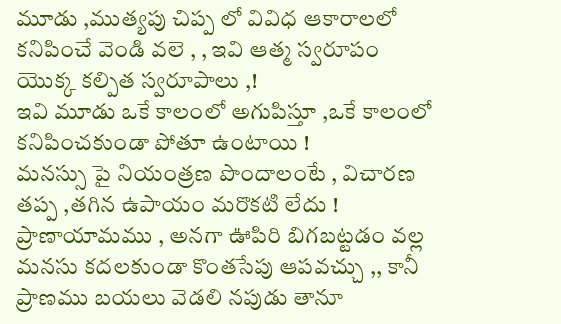మూడు ,ముత్యపు చిప్ప లో వివిధ ఆకారాలలో కనిపించే వెండి వలె , , ఇవి ఆత్మ స్వరూపం యొక్క కల్పిత స్వరూపాలు ,!
ఇవి మూడు ఒకే కాలంలో అగుపిస్తూ ,ఒకే కాలంలో కనిపించకుండా పోతూ ఉంటాయి !
మనస్సు పై నియంత్రణ పొందాలంటే , విచారణ తప్ప ,తగిన ఉపాయం మరొకటి లేదు !
ప్రాణాయామము , అనగా ఊపిరి బిగబట్టడం వల్ల మనసు కదలకుండా కొంతసేపు ఆపవచ్చు ,, కానీ ప్రాణము బయలు వెడలి నపుడు తానూ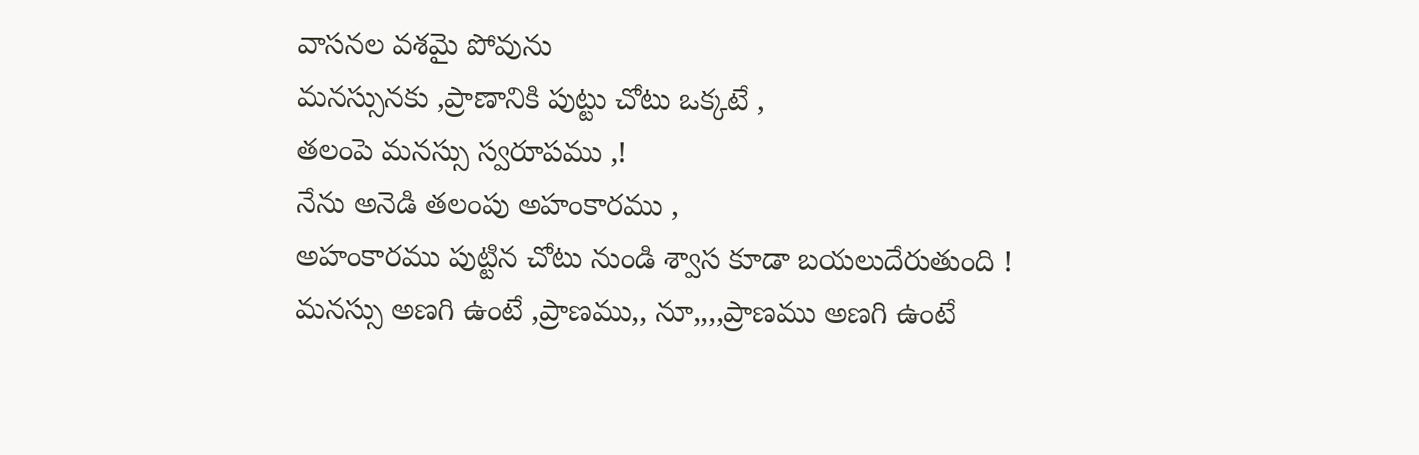వాసనల వశమై పోవును
మనస్సునకు ,ప్రాణానికి పుట్టు చోటు ఒక్కటే ,
తలంపె మనస్సు స్వరూపము ,!
నేను అనెడి తలంపు అహంకారము ,
అహంకారము పుట్టిన చోటు నుండి శ్వాస కూడా బయలుదేరుతుంది !
మనస్సు అణగి ఉంటే ,ప్రాణము,, నూ,,,,ప్రాణము అణగి ఉంటే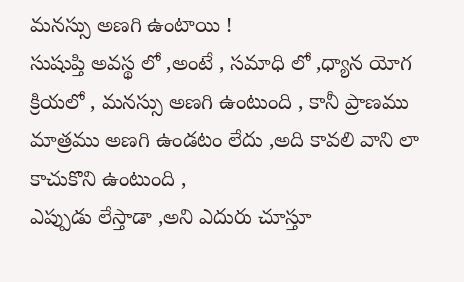మనస్సు అణగి ఉంటాయి !
సుషుప్తి అవస్థ లో ,అంటే , సమాధి లో ,ధ్యాన యోగ క్రియలో , మనస్సు అణగి ఉంటుంది , కానీ ప్రాణము మాత్రము అణగి ఉండటం లేదు ,అది కావలి వాని లా కాచుకొని ఉంటుంది ,
ఎప్పుడు లేస్తాడా ,అని ఎదురు చూస్తూ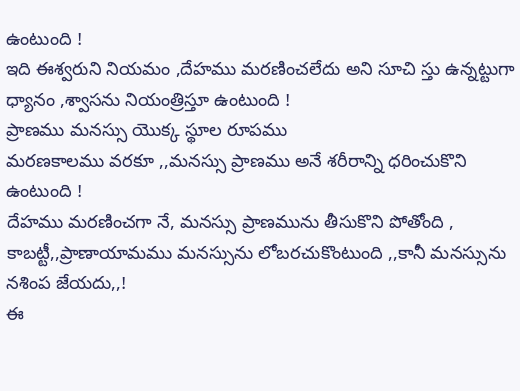ఉంటుంది !
ఇది ఈశ్వరుని నియమం ,దేహము మరణించలేదు అని సూచి స్తు ఉన్నట్టుగా ధ్యానం ,శ్వాసను నియంత్రిస్తూ ఉంటుంది !
ప్రాణము మనస్సు యొక్క స్థూల రూపము
మరణకాలము వరకూ ,,మనస్సు ప్రాణము అనే శరీరాన్ని ధరించుకొని ఉంటుంది !
దేహము మరణించగా నే, మనస్సు ప్రాణమును తీసుకొని పోతోంది ,
కాబట్టీ,,ప్రాణాయామము మనస్సును లోబరచుకొంటుంది ,,కానీ మనస్సును నశింప జేయదు,,!
ఈ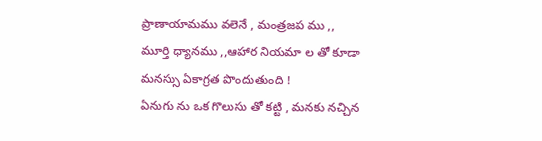ప్రాణాయామము వలెనే , మంత్రజప ము ,, మూర్తి ధ్యానము ,,ఆహార నియమా ల తో కూడా మనస్సు ఏకాగ్రత పొందుతుంది !
ఏనుగు ను ఒక గొలుసు తో కట్టి , మనకు నచ్చిన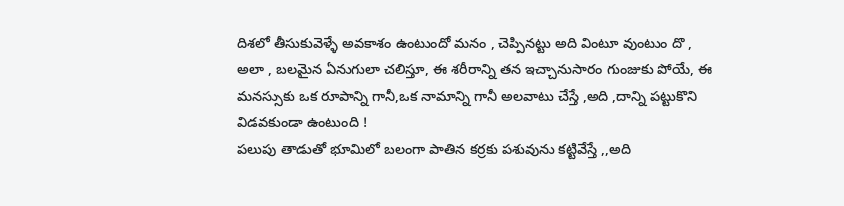దిశలో తీసుకువెళ్ళే అవకాశం ఉంటుందో మనం , చెప్పినట్టు అది వింటూ వుంటుం దొ ,
అలా , బలమైన ఏనుగులా చలిస్తూ, ఈ శరీరాన్ని తన ఇచ్చానుసారం గుంజుకు పోయే, ఈ మనస్సుకు ఒక రూపాన్ని గానీ,ఒక నామాన్ని గానీ అలవాటు చేస్తే ,అది ,దాన్ని పట్టుకొని విడవకుండా ఉంటుంది !
పలుపు తాడుతో భూమిలో బలంగా పాతిన కర్రకు పశువును కట్టివేస్తే ,,అది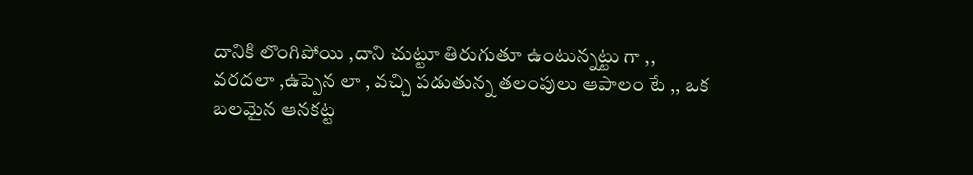దానికి లొంగిపోయి ,దాని చుట్టూ తిరుగుతూ ఉంటున్నట్టు గా ,, వరదలా ,ఉప్పెన లా , వచ్చి పడుతున్న తలంపులు ఆపాలం టే ,, ఒక బలమైన ఆనకట్ట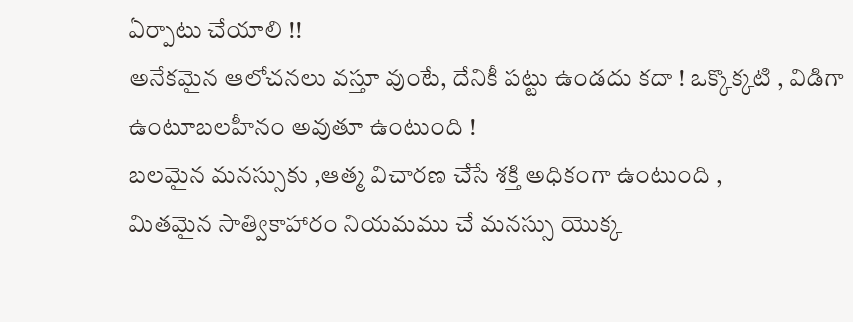ఏర్పాటు చేయాలి !!
అనేకమైన ఆలోచనలు వస్తూ వుంటే, దేనికీ పట్టు ఉండదు కదా ! ఒక్కొక్కటి , విడిగా ఉంటూబలహీనం అవుతూ ఉంటుంది !
బలమైన మనస్సుకు ,ఆత్మ విచారణ చేసే శక్తి అధికంగా ఉంటుంది ,
మితమైన సాత్వికాహారం నియమము చే మనస్సు యొక్క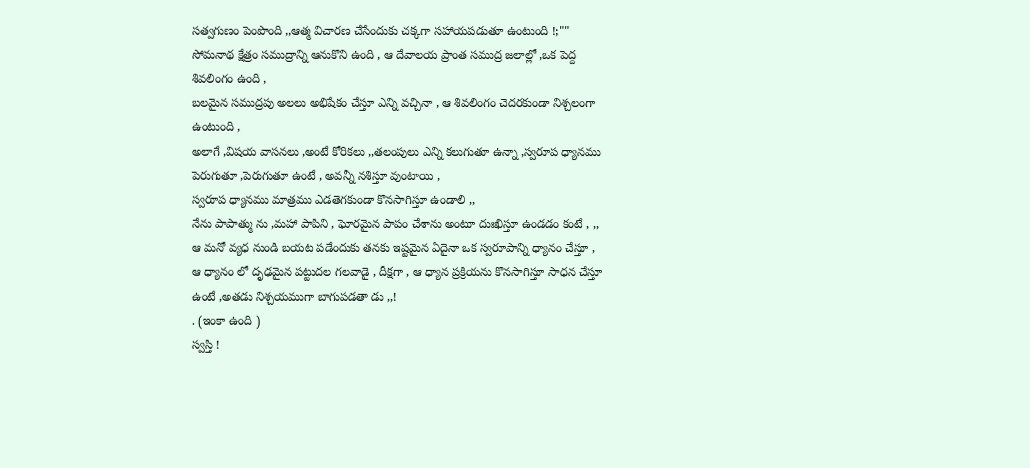సత్వగుణం పెంపొంది ,,ఆత్మ విచారణ చేసేందుకు చక్కగా సహాయపడుతూ ఉంటుంది !;""
సోమనాథ క్షేత్రం సముద్రాన్ని ఆనుకొని ఉంది , ఆ దేవాలయ ప్రాంత సముద్ర జలాల్లో ,ఒక పెద్ద శివలింగం ఉంది ,
బలమైన సముద్రపు అలలు అభిషేకం చేస్తూ ఎన్ని వచ్చినా , ఆ శివలింగం చెదరకుండా నిశ్చలంగా ఉంటుంది ,
అలాగే ,విషయ వాసనలు ,అంటే కోరికలు ,,తలంపులు ఎన్ని కలుగుతూ ఉన్నా ,స్వరూప ధ్యానము పెరుగుతూ ,పెరుగుతూ ఉంటే , అవన్నీ నశిస్తూ వుంటాయి ,
స్వరూప ధ్యానము మాత్రము ఎడతెగకుండా కొనసాగిస్తూ ఉండాలి ,,
నేను పాపాత్ము ను ,మహా పాపిని , ఘోరమైన పాపం చేశాను అంటూ దుఃఖిస్తూ ఉండడం కంటే , ,, ఆ మనో వ్యధ నుండి బయట పడేందుకు తనకు ఇష్టమైన ఏదైనా ఒక స్వరూపాన్ని ధ్యానం చేస్తూ , ఆ ధ్యానం లో దృఢమైన పట్టుదల గలవాడై , దీక్షగా , ఆ ధ్యాన ప్రక్రియను కొనసాగిస్తూ సాధన చేస్తూ ఉంటే ,అతడు నిశ్చయముగా బాగుపడతా డు ,,!
. (ఇంకా ఉంది )
స్వస్తి !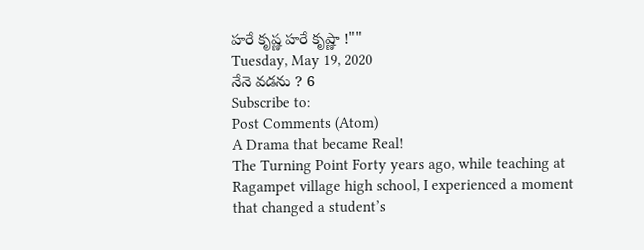హరే కృష్ణ హరే కృష్ణా !""
Tuesday, May 19, 2020
నేనె వడను ? 6
Subscribe to:
Post Comments (Atom)
A Drama that became Real!
The Turning Point Forty years ago, while teaching at Ragampet village high school, I experienced a moment that changed a student’s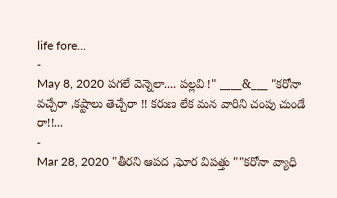life fore...
-
May 8, 2020 పగలే వెన్నెలా.... పల్లవి !" ____&___ "కరోనా వచ్చేరా ,కష్టాలు తెచ్చేరా !! కరుణ లేక మన వారిని చంపు చుండే రా!!...
-
Mar 28, 2020 "తీరని ఆపద ,ఘోర విపత్తు ""కరోనా వ్యాధి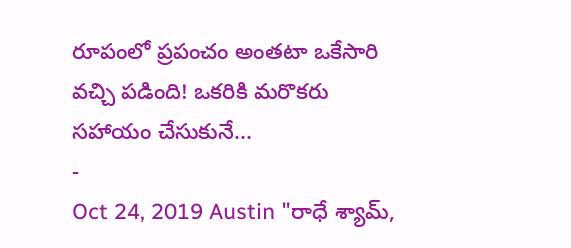రూపంలో ప్రపంచం అంతటా ఒకేసారి వచ్చి పడింది! ఒకరికి మరొకరు సహాయం చేసుకునే...
-
Oct 24, 2019 Austin "రాధే శ్యామ్,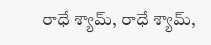రాధే శ్యామ్, రాధే శ్యామ్,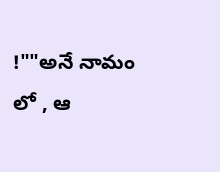!""అనే నామం లో , ఆ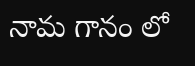నామ గానం లో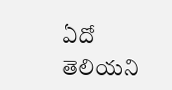ఏదో తెలియని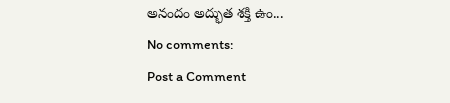అనందం అద్భుత శక్తి ఉం...
No comments:
Post a Comment